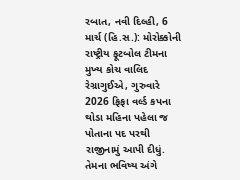રબાત, નવી દિલ્હી, 6 માર્ચ (હિ.સ.): મોરોક્કોની રાષ્ટ્રીય ફૂટબોલ ટીમના મુખ્ય કોચ વાલિદ રેગ્રાગુઈએ, ગુરુવારે 2026 ફિફા વર્લ્ડ કપના થોડા મહિના પહેલા જ પોતાના પદ પરથી રાજીનામું આપી દીધું. તેમના ભવિષ્ય અંગે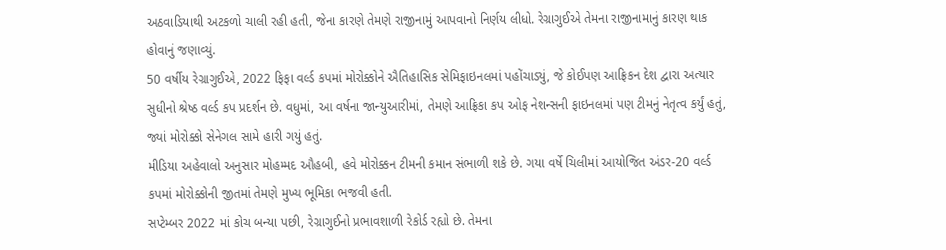અઠવાડિયાથી અટકળો ચાલી રહી હતી, જેના કારણે તેમણે રાજીનામું આપવાનો નિર્ણય લીધો. રેગ્રાગુઈએ તેમના રાજીનામાનું કારણ થાક હોવાનું જણાવ્યું.
50 વર્ષીય રેગ્રાગુઈએ, 2022 ફિફા વર્લ્ડ કપમાં મોરોક્કોને ઐતિહાસિક સેમિફાઇનલમાં પહોંચાડ્યું, જે કોઈપણ આફ્રિકન દેશ દ્વારા અત્યાર સુધીનો શ્રેષ્ઠ વર્લ્ડ કપ પ્રદર્શન છે. વધુમાં, આ વર્ષના જાન્યુઆરીમાં, તેમણે આફ્રિકા કપ ઓફ નેશન્સની ફાઇનલમાં પણ ટીમનું નેતૃત્વ કર્યું હતું, જ્યાં મોરોક્કો સેનેગલ સામે હારી ગયું હતું.
મીડિયા અહેવાલો અનુસાર મોહમ્મદ ઔહબી, હવે મોરોક્કન ટીમની કમાન સંભાળી શકે છે. ગયા વર્ષે ચિલીમાં આયોજિત અંડર-20 વર્લ્ડ કપમાં મોરોક્કોની જીતમાં તેમણે મુખ્ય ભૂમિકા ભજવી હતી.
સપ્ટેમ્બર 2022 માં કોચ બન્યા પછી, રેગ્રાગુઈનો પ્રભાવશાળી રેકોર્ડ રહ્યો છે. તેમના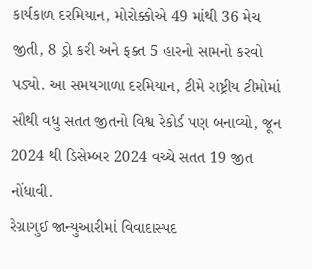કાર્યકાળ દરમિયાન, મોરોક્કોએ 49 માંથી 36 મેચ જીતી, 8 ડ્રો કરી અને ફક્ત 5 હારનો સામનો કરવો પડ્યો. આ સમયગાળા દરમિયાન, ટીમે રાષ્ટ્રીય ટીમોમાં સૌથી વધુ સતત જીતનો વિશ્વ રેકોર્ડ પણ બનાવ્યો, જૂન 2024 થી ડિસેમ્બર 2024 વચ્ચે સતત 19 જીત નોંધાવી.
રેગ્રાગુઈ જાન્યુઆરીમાં વિવાદાસ્પદ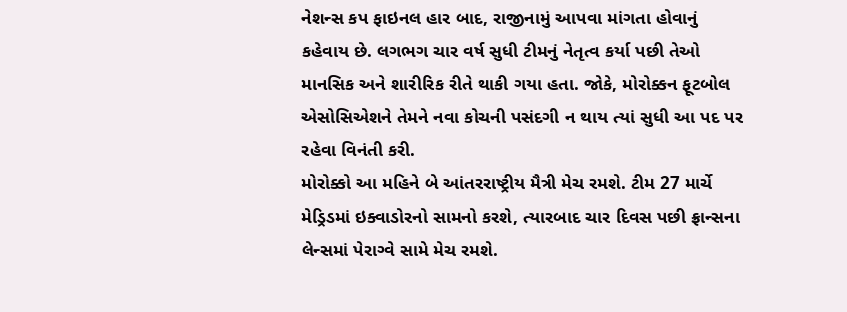નેશન્સ કપ ફાઇનલ હાર બાદ, રાજીનામું આપવા માંગતા હોવાનું કહેવાય છે. લગભગ ચાર વર્ષ સુધી ટીમનું નેતૃત્વ કર્યા પછી તેઓ માનસિક અને શારીરિક રીતે થાકી ગયા હતા. જોકે, મોરોક્કન ફૂટબોલ એસોસિએશને તેમને નવા કોચની પસંદગી ન થાય ત્યાં સુધી આ પદ પર રહેવા વિનંતી કરી.
મોરોક્કો આ મહિને બે આંતરરાષ્ટ્રીય મૈત્રી મેચ રમશે. ટીમ 27 માર્ચે મેડ્રિડમાં ઇક્વાડોરનો સામનો કરશે, ત્યારબાદ ચાર દિવસ પછી ફ્રાન્સના લેન્સમાં પેરાગ્વે સામે મેચ રમશે.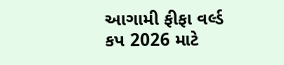આગામી ફીફા વર્લ્ડ કપ 2026 માટે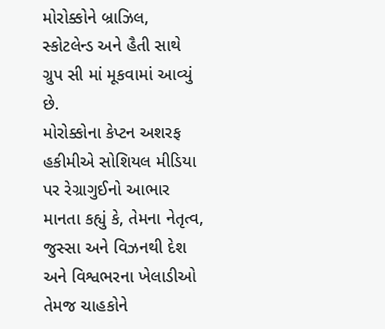મોરોક્કોને બ્રાઝિલ, સ્કોટલેન્ડ અને હૈતી સાથે ગ્રુપ સી માં મૂકવામાં આવ્યું છે.
મોરોક્કોના કેપ્ટન અશરફ હકીમીએ સોશિયલ મીડિયા પર રેગ્રાગુઈનો આભાર માનતા કહ્યું કે, તેમના નેતૃત્વ, જુસ્સા અને વિઝનથી દેશ અને વિશ્વભરના ખેલાડીઓ તેમજ ચાહકોને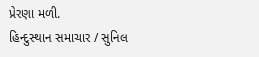પ્રેરણા મળી.
હિન્દુસ્થાન સમાચાર / સુનિલ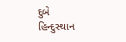દુબે
હિન્દુસ્થાન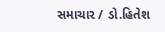સમાચાર / ડો.હિતેશ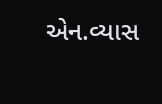એન.વ્યાસ